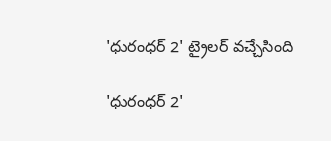'ధురంధర్ 2' ట్రైలర్ వచ్చేసింది

'ధురంధర్ 2'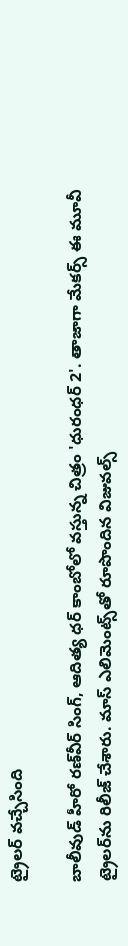ట్రైలర్ వచ్చేసింది

బాలీవుడ్ హీరో రణ్‌వీర్ సింగ్, ఆదిత్య ధర్ కాంబోలో వస్తున్న చిత్రం 'ధురంధర్ 2'. తాజాగా మేకర్స్ ఈ మూవీ ట్రైలర్‌ను రిలీజ్ చేశారు. మాస్ ఎలిమెంట్స్‌తో రూపొందిన విజువల్స్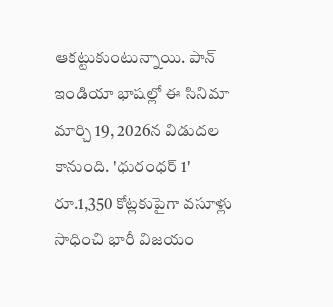ఆకట్టుకుంటున్నాయి. పాన్ ఇండియా భాషల్లో ఈ సినిమా మార్చి 19, 2026న విడుదల కానుంది. 'ధురంధర్ 1' రూ.1,350 కోట్లకుపైగా వసూళ్లు సాధించి భారీ విజయం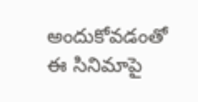అందుకోవడంతో ఈ సినిమాపై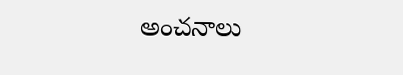అంచనాలు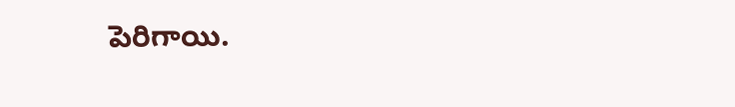పెరిగాయి.